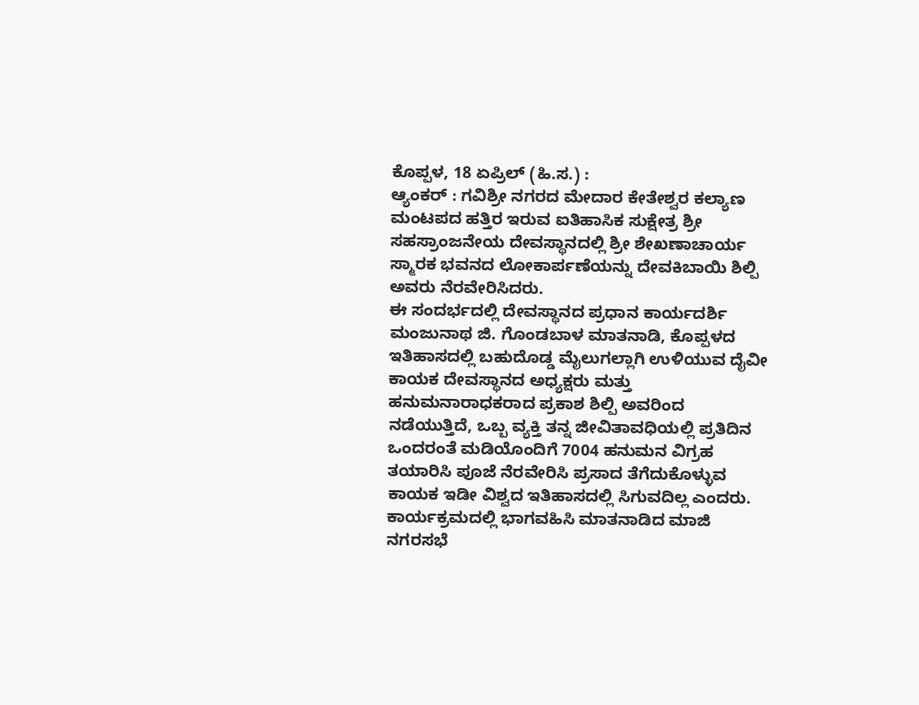ಕೊಪ್ಪಳ, 18 ಏಪ್ರಿಲ್ (ಹಿ.ಸ.) :
ಆ್ಯಂಕರ್ : ಗವಿಶ್ರೀ ನಗರದ ಮೇದಾರ ಕೇತೇಶ್ವರ ಕಲ್ಯಾಣ ಮಂಟಪದ ಹತ್ತಿರ ಇರುವ ಐತಿಹಾಸಿಕ ಸುಕ್ಷೇತ್ರ ಶ್ರೀ ಸಹಸ್ರಾಂಜನೇಯ ದೇವಸ್ಥಾನದಲ್ಲಿ ಶ್ರೀ ಶೇಖಣಾಚಾರ್ಯ ಸ್ಮಾರಕ ಭವನದ ಲೋಕಾರ್ಪಣೆಯನ್ನು ದೇವಕಿಬಾಯಿ ಶಿಲ್ಪಿ ಅವರು ನೆರವೇರಿಸಿದರು.
ಈ ಸಂದರ್ಭದಲ್ಲಿ ದೇವಸ್ಥಾನದ ಪ್ರಧಾನ ಕಾರ್ಯದರ್ಶಿ ಮಂಜುನಾಥ ಜಿ. ಗೊಂಡಬಾಳ ಮಾತನಾಡಿ, ಕೊಪ್ಪಳದ ಇತಿಹಾಸದಲ್ಲಿ ಬಹುದೊಡ್ಡ ಮೈಲುಗಲ್ಲಾಗಿ ಉಳಿಯುವ ದೈವೀ ಕಾಯಕ ದೇವಸ್ಥಾನದ ಅಧ್ಯಕ್ಷರು ಮತ್ತು ಹನುಮನಾರಾಧಕರಾದ ಪ್ರಕಾಶ ಶಿಲ್ಪಿ ಅವರಿಂದ ನಡೆಯುತ್ತಿದೆ, ಒಬ್ಬ ವ್ಯಕ್ತಿ ತನ್ನ ಜೀವಿತಾವಧಿಯಲ್ಲಿ ಪ್ರತಿದಿನ ಒಂದರಂತೆ ಮಡಿಯೊಂದಿಗೆ 7004 ಹನುಮನ ವಿಗ್ರಹ ತಯಾರಿಸಿ ಪೂಜೆ ನೆರವೇರಿಸಿ ಪ್ರಸಾದ ತೆಗೆದುಕೊಳ್ಳುವ ಕಾಯಕ ಇಡೀ ವಿಶ್ವದ ಇತಿಹಾಸದಲ್ಲಿ ಸಿಗುವದಿಲ್ಲ ಎಂದರು.
ಕಾರ್ಯಕ್ರಮದಲ್ಲಿ ಭಾಗವಹಿಸಿ ಮಾತನಾಡಿದ ಮಾಜಿ ನಗರಸಭೆ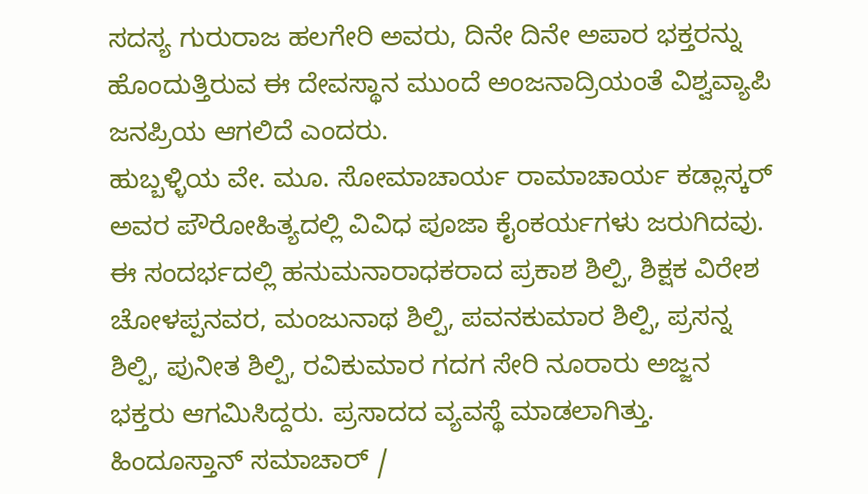ಸದಸ್ಯ ಗುರುರಾಜ ಹಲಗೇರಿ ಅವರು, ದಿನೇ ದಿನೇ ಅಪಾರ ಭಕ್ತರನ್ನು ಹೊಂದುತ್ತಿರುವ ಈ ದೇವಸ್ಥಾನ ಮುಂದೆ ಅಂಜನಾದ್ರಿಯಂತೆ ವಿಶ್ವವ್ಯಾಪಿ ಜನಪ್ರಿಯ ಆಗಲಿದೆ ಎಂದರು.
ಹುಬ್ಬಳ್ಳಿಯ ವೇ. ಮೂ. ಸೋಮಾಚಾರ್ಯ ರಾಮಾಚಾರ್ಯ ಕಡ್ಲಾಸ್ಕರ್ ಅವರ ಪೌರೋಹಿತ್ಯದಲ್ಲಿ ವಿವಿಧ ಪೂಜಾ ಕೈಂಕರ್ಯಗಳು ಜರುಗಿದವು. ಈ ಸಂದರ್ಭದಲ್ಲಿ ಹನುಮನಾರಾಧಕರಾದ ಪ್ರಕಾಶ ಶಿಲ್ಪಿ, ಶಿಕ್ಷಕ ವಿರೇಶ ಚೋಳಪ್ಪನವರ, ಮಂಜುನಾಥ ಶಿಲ್ಪಿ, ಪವನಕುಮಾರ ಶಿಲ್ಪಿ, ಪ್ರಸನ್ನ ಶಿಲ್ಪಿ, ಪುನೀತ ಶಿಲ್ಪಿ, ರವಿಕುಮಾರ ಗದಗ ಸೇರಿ ನೂರಾರು ಅಜ್ಜನ ಭಕ್ತರು ಆಗಮಿಸಿದ್ದರು. ಪ್ರಸಾದದ ವ್ಯವಸ್ಥೆ ಮಾಡಲಾಗಿತ್ತು.
ಹಿಂದೂಸ್ತಾನ್ ಸಮಾಚಾರ್ /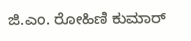ಜಿ.ಎಂ. ರೋಹಿಣಿ ಕುಮಾರ್